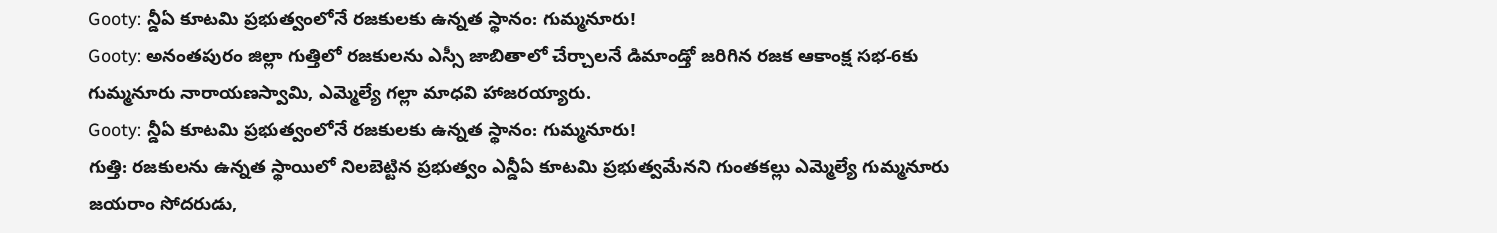Gooty: న్డీఏ కూటమి ప్రభుత్వంలోనే రజకులకు ఉన్నత స్థానం: గుమ్మనూరు!
Gooty: అనంతపురం జిల్లా గుత్తిలో రజకులను ఎస్సీ జాబితాలో చేర్చాలనే డిమాండ్తో జరిగిన రజక ఆకాంక్ష సభ-6కు గుమ్మనూరు నారాయణస్వామి, ఎమ్మెల్యే గల్లా మాధవి హాజరయ్యారు.
Gooty: న్డీఏ కూటమి ప్రభుత్వంలోనే రజకులకు ఉన్నత స్థానం: గుమ్మనూరు!
గుత్తి: రజకులను ఉన్నత స్థాయిలో నిలబెట్టిన ప్రభుత్వం ఎన్డీఏ కూటమి ప్రభుత్వమేనని గుంతకల్లు ఎమ్మెల్యే గుమ్మనూరు జయరాం సోదరుడు,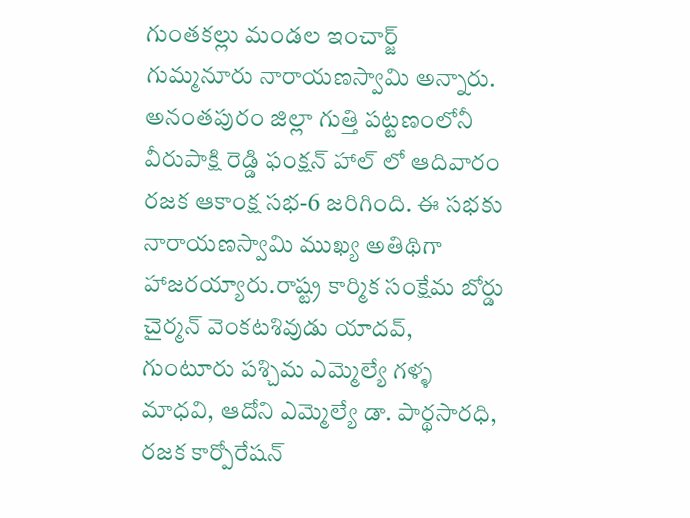గుంతకల్లు మండల ఇంచార్జ్ గుమ్మనూరు నారాయణస్వామి అన్నారు.
అనంతపురం జిల్లా గుత్తి పట్టణంలోనీ వీరుపాక్షి రెడ్డి ఫంక్షన్ హాల్ లో ఆదివారం రజక ఆకాంక్ష సభ-6 జరిగింది. ఈ సభకు నారాయణస్వామి ముఖ్య అతిథిగా హాజరయ్యారు.రాష్ట్ర కార్మిక సంక్షేమ బోర్డు చైర్మన్ వెంకటశివుడు యాదవ్, గుంటూరు పశ్చిమ ఎమ్మెల్యే గళ్ళ మాధవి, ఆదోని ఎమ్మెల్యే డా. పార్థసారధి, రజక కార్పోరేషన్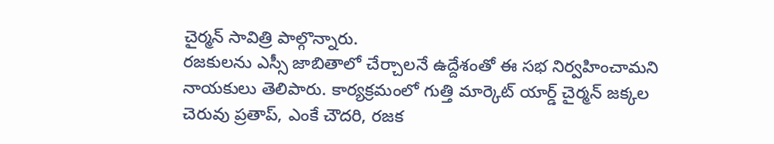చైర్మన్ సావిత్రి పాల్గొన్నారు.
రజకులను ఎస్సీ జాబితాలో చేర్చాలనే ఉద్దేశంతో ఈ సభ నిర్వహించామని నాయకులు తెలిపారు. కార్యక్రమంలో గుత్తి మార్కెట్ యార్డ్ చైర్మన్ జక్కల చెరువు ప్రతాప్, ఎంకే చౌదరి, రజక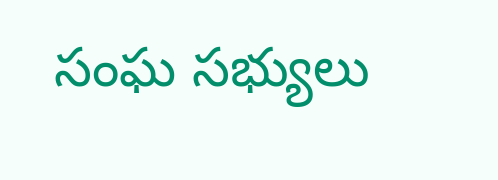సంఘ సభ్యులు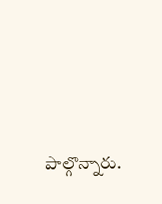పాల్గొన్నారు.